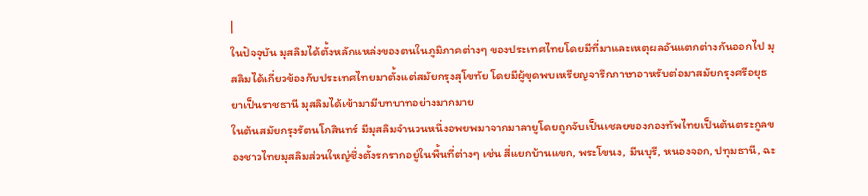|
ในปัจจุบัน มุสลิมได้ตั้งหลักแหล่งของตนในภูมิภาคต่างๆ ของประเทศไทยโดยมีที่มาและเหตุผลอันแตกต่างกันออกไป มุสลิมได้เกี่ยวข้องกับประเทศไทยมาตั้งแต่สมัยกรุงสุโขทัย โดยมีผู้ขุดพบเหรียญจารึกภาษาอาหรับต่อมาสมัยกรุงศรีอยุธยาเป็นราชธานี มุสลิมได้เข้ามามีบทบาทอย่างมากมาย
ในต้นสมัยกรุงรัตนโกสินทร์ มีมุสลิมจำนวนหนึ่งอพยพมาจากมาลายูโดยถูกจับเป็นเชลยของกองทัพไทยเป็นต้นตระกูลของชาวไทยมุสลิมส่วนใหญ่ซึ่งตั้งรกรากอยู่ในพื้นที่ต่างๆ เช่น สี่แยกบ้านแขก, พระโขนง, มีนบุรี, หนองจอก, ปทุมธานี, ฉะ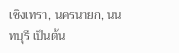เชิงเทรา, นครนายก, นนทบุรี เป็นต้น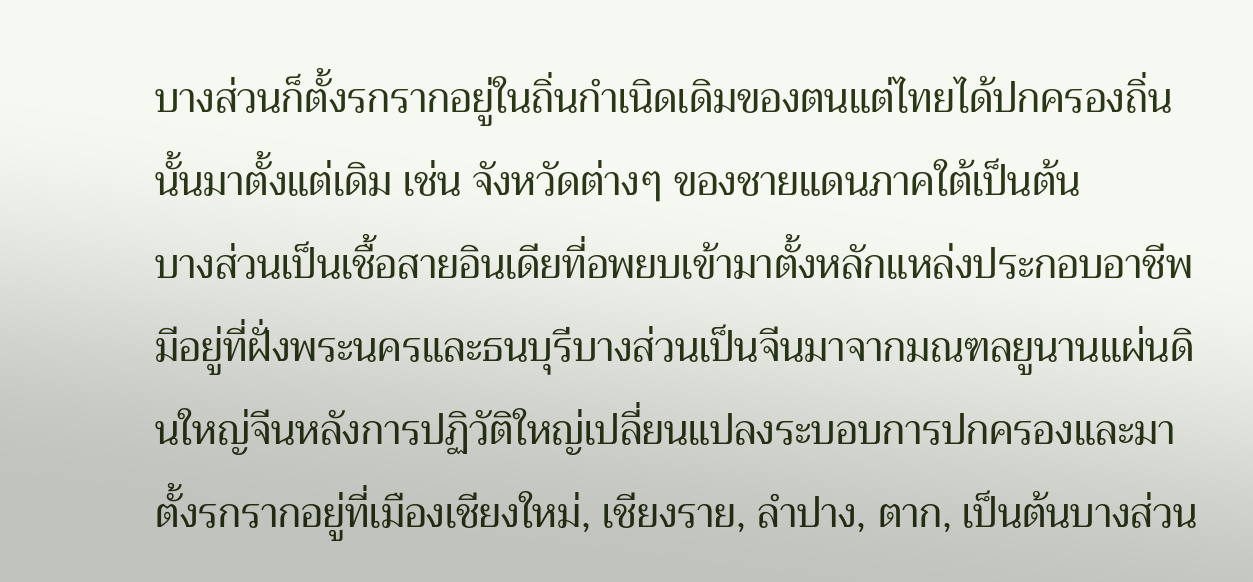บางส่วนก็ตั้งรกรากอยู่ในถิ่นกำเนิดเดิมของตนแต่ไทยได้ปกครองถิ่นนั้นมาตั้งแต่เดิม เช่น จังหวัดต่างๆ ของชายแดนภาคใต้เป็นต้น
บางส่วนเป็นเชื้อสายอินเดียที่อพยบเข้ามาตั้งหลักแหล่งประกอบอาชีพมีอยู่ที่ฝั่งพระนครและธนบุรีบางส่วนเป็นจีนมาจากมณฑลยูนานแผ่นดินใหญ่จีนหลังการปฏิวัติใหญ่เปลี่ยนแปลงระบอบการปกครองและมาตั้งรกรากอยู่ที่เมืองเชียงใหม่, เชียงราย, ลำปาง, ตาก, เป็นต้นบางส่วน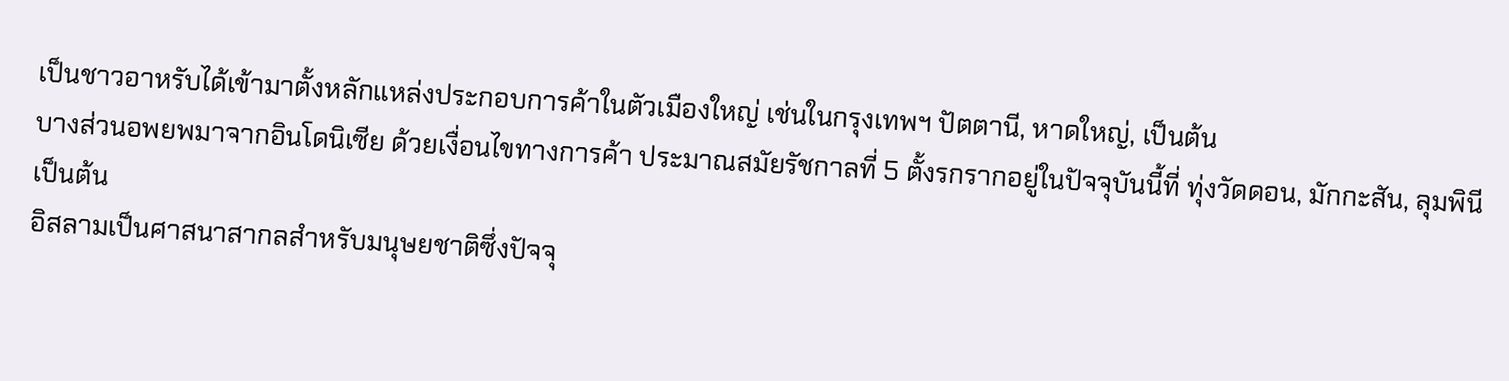เป็นชาวอาหรับได้เข้ามาตั้งหลักแหล่งประกอบการค้าในตัวเมืองใหญ่ เช่นในกรุงเทพฯ ปัตตานี, หาดใหญ่, เป็นต้น
บางส่วนอพยพมาจากอินโดนิเซีย ด้วยเงื่อนไขทางการค้า ประมาณสมัยรัชกาลที่ 5 ตั้งรกรากอยู่ในปัจจุบันนี้ที่ ทุ่งวัดดอน, มักกะสัน, ลุมพินี เป็นต้น
อิสลามเป็นศาสนาสากลสำหรับมนุษยชาติซึ่งปัจจุ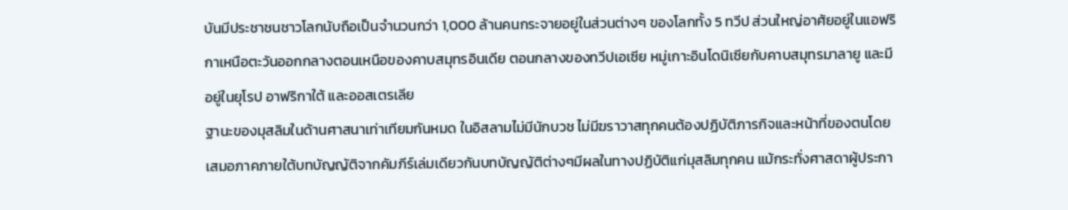บันมีประชาชนชาวโลกนับถือเป็นจำนวนกว่า 1,000 ล้านคนกระจายอยู่ในส่วนต่างๆ ของโลกทั้ง 5 ทวีป ส่วนใหญ่อาศัยอยู่ในแอฟริกาเหนือตะวันออกกลางตอนเหนือของคาบสมุทรอินเดีย ตอนกลางของทวีปเอเซีย หมู่เกาะอินโดนิเซียกับคาบสมุทรมาลายู และมีอยู่ในยุโรป อาฟริกาใต้ และออสเตรเลีย
ฐานะของมุสลิมในด้านศาสนาเท่าเทียมกันหมด ในอิสลามไม่มีนักบวช ไม่มีฆราวาสทุกคนต้องปฏิบัติภารกิจและหน้าที่ของตนโดยเสมอภาคภายใต้บทบัญญัติจากคัมภีร์เล่มเดียวกันบทบัญญัติต่างๆมีผลในทางปฏิบัติแก่มุสลิมทุกคน แม้กระทั่งศาสดาผู้ประกา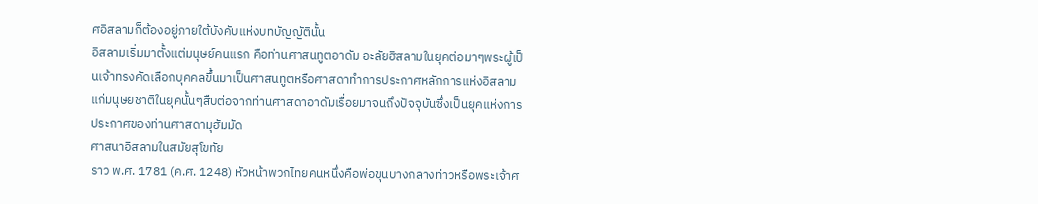ศอิสลามก็ต้องอยู่ภายใต้บังคับแห่งบทบัญญัตินั้น
อิสลามเริ่มมาตั้งแต่มนุษย์คนแรก คือท่านศาสนทูตอาดัม อะลัยฮิสลามในยุคต่อมาๆพระผู้เป็นเจ้าทรงคัดเลือกบุคคลขึ้นมาเป็นศาสนทูตหรือศาสดาทำการประกาศหลักการแห่งอิสลามแก่มนุษยชาติในยุคนั้นๆสืบต่อจากท่านศาสดาอาดัมเรื่อยมาจนถึงปัจจุบันซึ่งเป็นยุคแห่งการประกาศของท่านศาสดามุฮัมมัด
ศาสนาอิสลามในสมัยสุโขทัย
ราว พ.ศ. 1781 (ค.ศ. 1248) หัวหน้าพวกไทยคนหนึ่งคือพ่อขุนบางกลางท่าวหรือพระเจ้าศ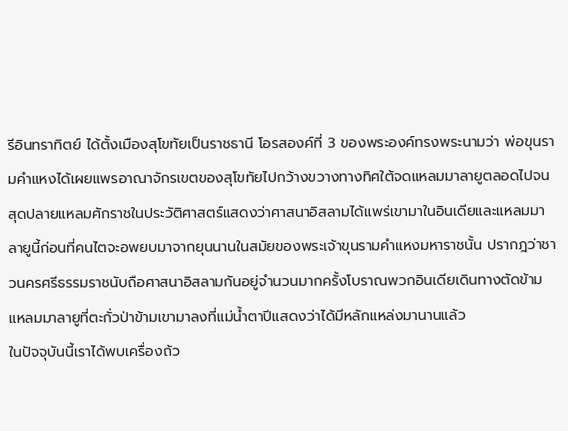รีอินทราทิตย์ ได้ตั้งเมืองสุโขทัยเป็นราชธานี โอรสองค์ที่ 3 ของพระองค์ทรงพระนามว่า พ่อขุนรามคำแหงได้เผยแพรอาณาจักรเขตของสุโขทัยไปกว้างขวางทางทิศใต้จดแหลมมาลายูตลอดไปจนสุดปลายแหลมศักราชในประวัติศาสตร์แสดงว่าศาสนาอิสลามได้แพร่เขามาในอินเดียและแหลมมาลายูนี้ก่อนที่คนไตจะอพยบมาจากยุนนานในสมัยของพระเจ้าขุนรามคำแหงมหาราชนั้น ปรากฎว่าชาวนครศรีธรรมราชนับถือศาสนาอิสลามกันอยู่จำนวนมากครั้งโบราณพวกอินเดียเดินทางตัดข้ามแหลมมาลายูที่ตะกั่วป่าข้ามเขามาลงที่แม่น้ำตาปีแสดงว่าได้มีหลักแหล่งมานานแล้ว
ในปัจจุบันนี้เราได้พบเครื่องถ้ว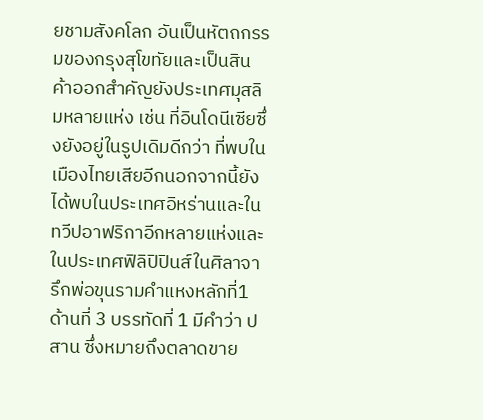ยชามสังคโลก อันเป็นหัตถกรรมของกรุงสุโขทัยและเป็นสินค้าออกสำคัญยังประเทศมุสลิมหลายแห่ง เช่น ที่อินโดนีเซียซึ่งยังอยู่ในรูปเดิมดีกว่า ที่พบในเมืองไทยเสียอีกนอกจากนี้ยังได้พบในประเทศอิหร่านและในทวีปอาฟริกาอีกหลายแห่งและในประเทศฟิลิปิปินส์ในศิลาจารึกพ่อขุนรามคำแหงหลักที่1 ด้านที่ 3 บรรทัดที่ 1 มีคำว่า ปสาน ซึ่งหมายถึงตลาดขาย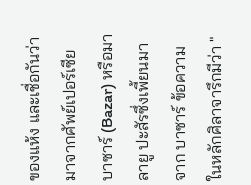ของแห้ง และเชื่อกันว่ามาจากศัพย์เปอร์เซีย บาซาร์ (Bazar) หรือมาลายู ปะสัรซึ่งเพี้ยนมาจาก บาซาร์ ข้อความในหลักศิลาจารึกมีว่า "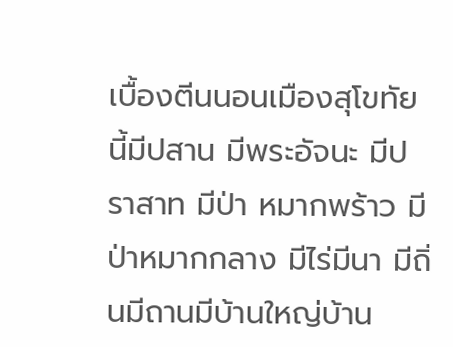เบื้องตีนนอนเมืองสุโขทัยนี้มีปสาน มีพระอัจนะ มีปราสาท มีป่า หมากพร้าว มีป่าหมากกลาง มีไร่มีนา มีถิ่นมีถานมีบ้านใหญ่บ้าน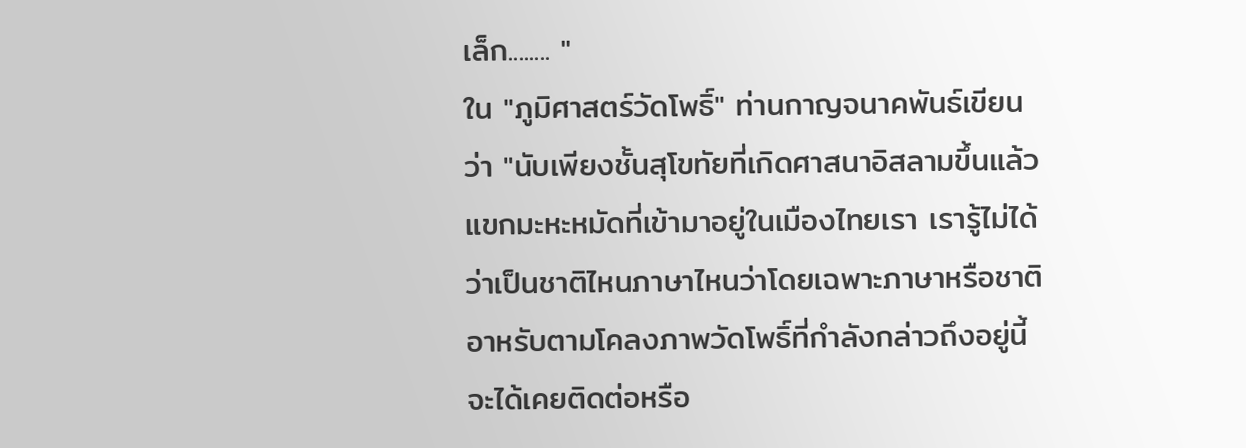เล็ก........ "
ใน "ภูมิศาสตร์วัดโพธิ์" ท่านกาญจนาคพันธ์เขียนว่า "นับเพียงชั้นสุโขทัยที่เกิดศาสนาอิสลามขึ้นแล้วแขกมะหะหมัดที่เข้ามาอยู่ในเมืองไทยเรา เรารู้ไม่ได้ว่าเป็นชาติไหนภาษาไหนว่าโดยเฉพาะภาษาหรือชาติอาหรับตามโคลงภาพวัดโพธิ์ที่กำลังกล่าวถึงอยู่นี้จะได้เคยติดต่อหรือ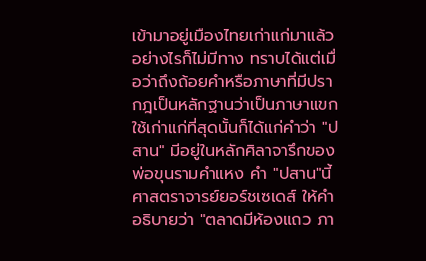เข้ามาอยู่เมืองไทยเก่าแก่มาแล้วอย่างไรก็ไม่มีทาง ทราบได้แต่เมื่อว่าถึงถ้อยคำหรือภาษาที่มีปรากฎเป็นหลักฐานว่าเป็นภาษาแขกใช้เก่าแก่ที่สุดนั้นก็ได้แก่คำว่า "ปสาน" มีอยู่ในหลักศิลาจารึกของพ่อขุนรามคำแหง คำ "ปสาน"นี้ศาสตราจารย์ยอร์ชเซเดส์ ให้คำอธิบายว่า "ตลาดมีห้องแถว ภา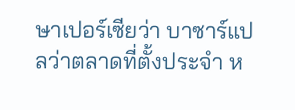ษาเปอร์เซียว่า บาซาร์แปลว่าตลาดที่ตั้งประจำ ห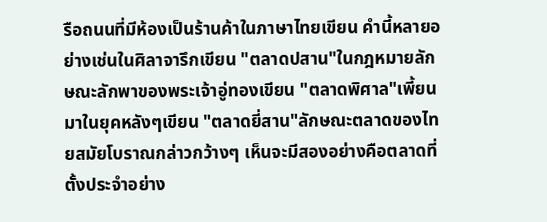รือถนนที่มีห้องเป็นร้านค้าในภาษาไทยเขียน คำนี้หลายอย่างเช่นในศิลาจารึกเขียน "ตลาดปสาน"ในกฎหมายลักษณะลักพาของพระเจ้าอู่ทองเขียน "ตลาดพิศาล"เพี้ยนมาในยุคหลังๆเขียน "ตลาดยี่สาน"ลักษณะตลาดของไทยสมัยโบราณกล่าวกว้างๆ เห็นจะมีสองอย่างคือตลาดที่ตั้งประจำอย่าง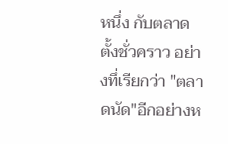หนึ่ง กับตลาดตั้งชั่วคราว อย่างทึ่เรียกว่า "ตลาดนัด"อีกอย่างห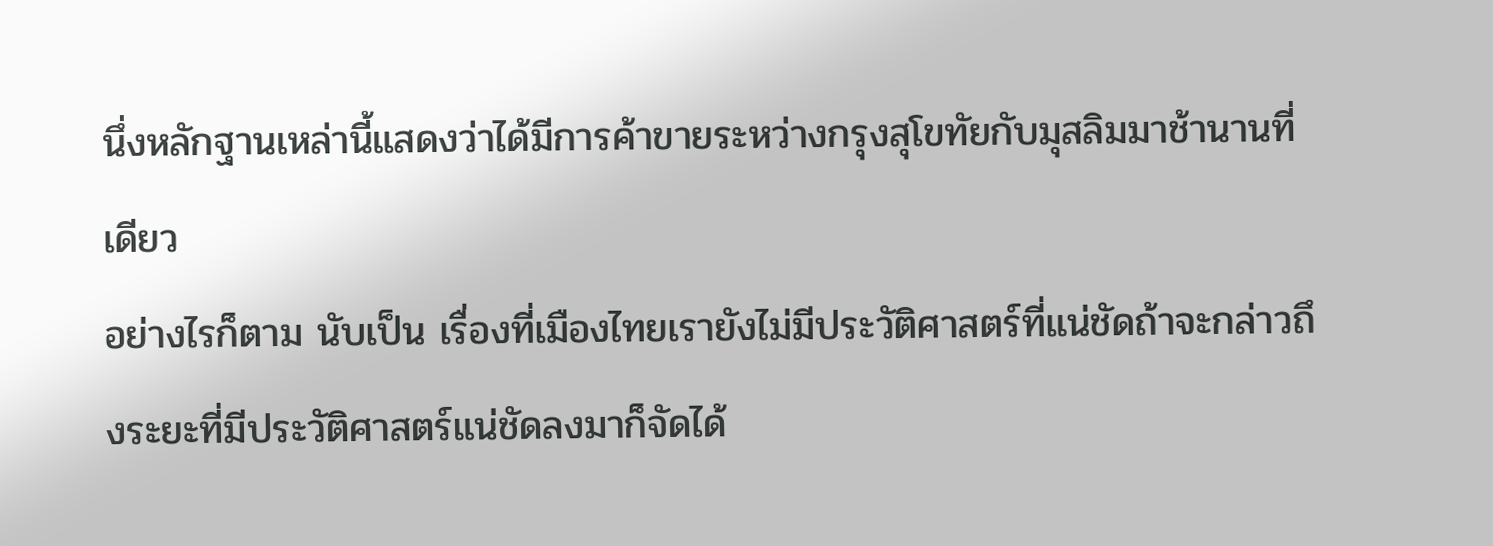นึ่งหลักฐานเหล่านี้แสดงว่าได้มีการค้าขายระหว่างกรุงสุโขทัยกับมุสลิมมาช้านานที่เดียว
อย่างไรก็ตาม นับเป็น เรื่องที่เมืองไทยเรายังไม่มีประวัติศาสตร์ที่แน่ชัดถ้าจะกล่าวถึงระยะที่มีประวัติศาสตร์แน่ชัดลงมาก็จัดได้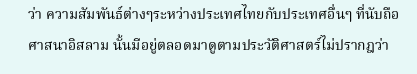ว่า ความสัมพันธ์ต่างๆระหว่างประเทศไทยกับประเทศอื่นๆ ที่นับถือศาสนาอิสลาม นั้นมีอยู่ตลอดมาดูตามประวัติศาสตร์ไม่ปรากฎว่า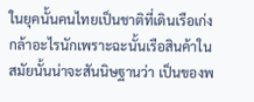ในยุคนั้นคนไทยเป็นชาติที่เดินเรือเก่งกล้าอะไรนักเพราะฉะนั้นเรือสินค้าในสมัยนั้นน่าจะสันนิษฐานว่า เป็นของพ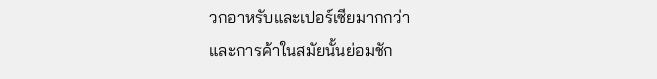วกอาหรับและเปอร์เซียมากกว่า
และการค้าในสมัยนั้นย่อมชัก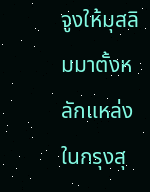จูงให้มุสลิมมาตั้งหลักแหล่งในกรุงสุ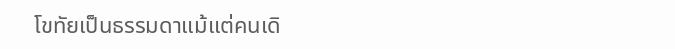โขทัยเป็นธรรมดาแม้แต่คนเดิ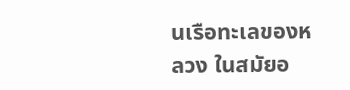นเรือทะเลของหลวง ในสมัยอ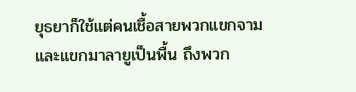ยุธยาก็ใช้แต่คนเชื้อสายพวกแขกจามและแขกมาลายูเป็นพื้น ถึงพวก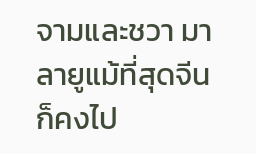จามและชวา มาลายูแม้ที่สุดจีน ก็คงไป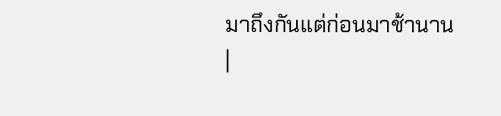มาถึงกันแต่ก่อนมาช้านาน
|